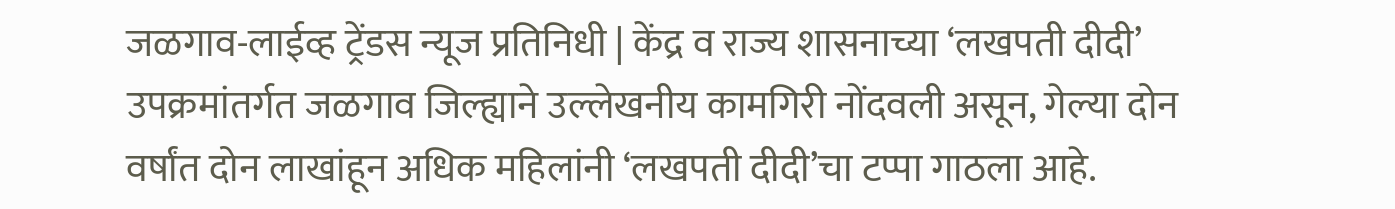जळगाव-लाईव्ह ट्रेंडस न्यूज प्रतिनिधी | केंद्र व राज्य शासनाच्या ‘लखपती दीदी’ उपक्रमांतर्गत जळगाव जिल्ह्याने उल्लेखनीय कामगिरी नोंदवली असून, गेल्या दोन वर्षांत दोन लाखांहून अधिक महिलांनी ‘लखपती दीदी’चा टप्पा गाठला आहे.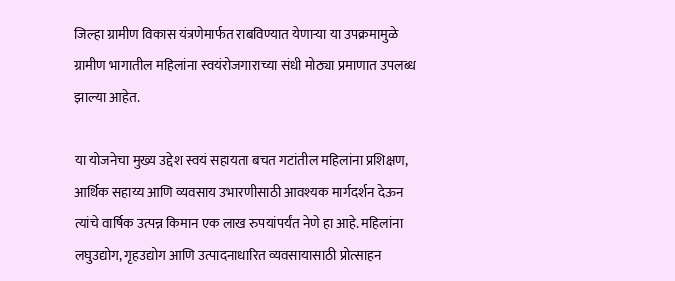जिल्हा ग्रामीण विकास यंत्रणेमार्फत राबविण्यात येणाऱ्या या उपक्रमामुळे ग्रामीण भागातील महिलांना स्वयंरोजगाराच्या संधी मोठ्या प्रमाणात उपलब्ध झाल्या आहेत.

या योजनेचा मुख्य उद्देश स्वयं सहायता बचत गटांतील महिलांना प्रशिक्षण, आर्थिक सहाय्य आणि व्यवसाय उभारणीसाठी आवश्यक मार्गदर्शन देऊन त्यांचे वार्षिक उत्पन्न किमान एक लाख रुपयांपर्यंत नेणे हा आहे. महिलांना लघुउद्योग, गृहउद्योग आणि उत्पादनाधारित व्यवसायासाठी प्रोत्साहन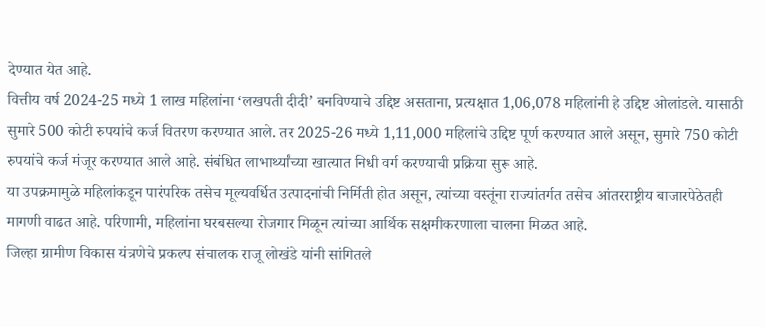देण्यात येत आहे.
वित्तीय वर्ष 2024-25 मध्ये 1 लाख महिलांना ‘लखपती दीदी’ बनविण्याचे उद्दिष्ट असताना, प्रत्यक्षात 1,06,078 महिलांनी हे उद्दिष्ट ओलांडले. यासाठी सुमारे 500 कोटी रुपयांचे कर्ज वितरण करण्यात आले. तर 2025-26 मध्ये 1,11,000 महिलांचे उद्दिष्ट पूर्ण करण्यात आले असून, सुमारे 750 कोटी रुपयांचे कर्ज मंजूर करण्यात आले आहे. संबंधित लाभार्थ्यांच्या खात्यात निधी वर्ग करण्याची प्रक्रिया सुरू आहे.
या उपक्रमामुळे महिलांकडून पारंपरिक तसेच मूल्यवर्धित उत्पादनांची निर्मिती होत असून, त्यांच्या वस्तूंना राज्यांतर्गत तसेच आंतरराष्ट्रीय बाजारपेठेतही मागणी वाढत आहे. परिणामी, महिलांना घरबसल्या रोजगार मिळून त्यांच्या आर्थिक सक्षमीकरणाला चालना मिळत आहे.
जिल्हा ग्रामीण विकास यंत्रणेचे प्रकल्प संचालक राजू लोखंडे यांनी सांगितले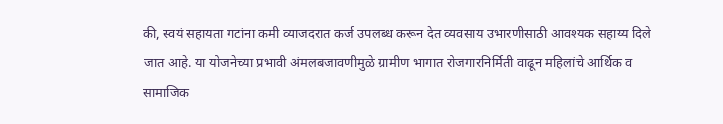की, स्वयं सहायता गटांना कमी व्याजदरात कर्ज उपलब्ध करून देत व्यवसाय उभारणीसाठी आवश्यक सहाय्य दिले जात आहे. या योजनेच्या प्रभावी अंमलबजावणीमुळे ग्रामीण भागात रोजगारनिर्मिती वाढून महिलांचे आर्थिक व सामाजिक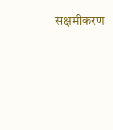सक्षमीकरण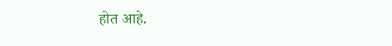होत आहे.